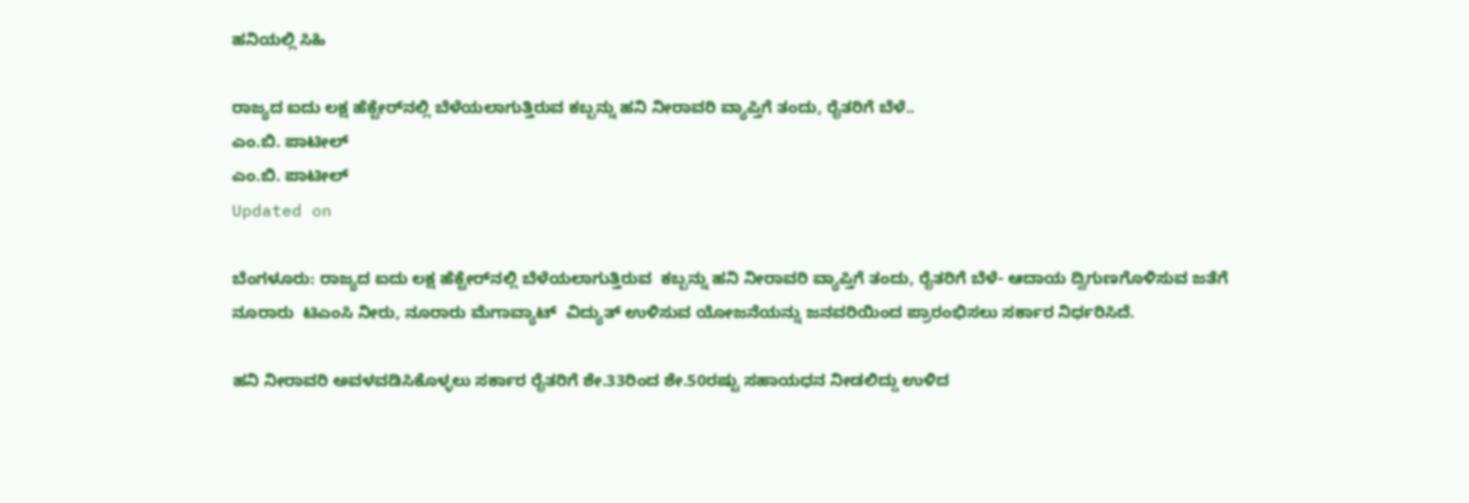ಹನಿಯಲ್ಲಿ ಸಿಹಿ

ರಾಜ್ಯದ ಐದು ಲಕ್ಷ ಹೆಕ್ಟೇರ್‌ನಲ್ಲಿ ಬೆಳೆಯಲಾಗುತ್ತಿರುವ ಕಬ್ಬನ್ನು ಹನಿ ನೀರಾವರಿ ವ್ಯಾಪ್ತಿಗೆ ತಂದು, ರೈತರಿಗೆ ಬೆಳೆ..
ಎಂ.ಬಿ. ಪಾಟೀಲ್
ಎಂ.ಬಿ. ಪಾಟೀಲ್
Updated on

ಬೆಂಗಳೂರು: ರಾಜ್ಯದ ಐದು ಲಕ್ಷ ಹೆಕ್ಟೇರ್‌ನಲ್ಲಿ ಬೆಳೆಯಲಾಗುತ್ತಿರುವ  ಕಬ್ಬನ್ನು ಹನಿ ನೀರಾವರಿ ವ್ಯಾಪ್ತಿಗೆ ತಂದು, ರೈತರಿಗೆ ಬೆಳೆ- ಆದಾಯ ದ್ವಿಗುಣಗೊಳಿಸುವ ಜತೆಗೆ ನೂರಾರು  ಟಿಎಂಸಿ ನೀರು, ನೂರಾರು ಮೆಗಾವ್ಯಾಟ್  ವಿದ್ಯುತ್ ಉಳಿಸುವ ಯೋಜನೆಯನ್ನು ಜನವರಿಯಿಂದ ಪ್ರಾರಂಭಿಸಲು ಸರ್ಕಾರ ನಿರ್ಧರಿಸಿದೆ.

ಹನಿ ನೀರಾವರಿ ಅವಳವಡಿಸಿಕೊಳ್ಳಲು ಸರ್ಕಾರ ರೈತರಿಗೆ ಶೇ.33ರಿಂದ ಶೇ.50ರಷ್ಟು ಸಹಾಯಧನ ನೀಡಲಿದ್ದು ಉಳಿದ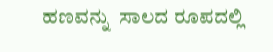ಹಣವನ್ನು  ಸಾಲದ ರೂಪದಲ್ಲಿ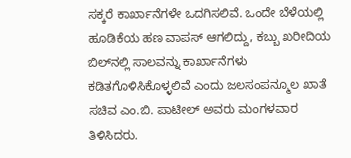ಸಕ್ಕರೆ ಕಾರ್ಖಾನೆಗಳೇ ಒದಗಿಸಲಿವೆ. ಒಂದೇ ಬೆಳೆಯಲ್ಲಿ ಹೂಡಿಕೆಯ ಹಣ ವಾಪಸ್ ಆಗಲಿದ್ದು, ಕಬ್ಬು ಖರೀದಿಯ ಬಿಲ್‌ನಲ್ಲಿ ಸಾಲವನ್ನು ಕಾರ್ಖಾನೆಗಳು ಕಡಿತಗೊಳಿಸಿಕೊಳ್ಳಲಿವೆ ಎಂದು ಜಲಸಂಪನ್ಮೂಲ ಖಾತೆ ಸಚಿವ ಎಂ.ಬಿ. ಪಾಟೀಲ್ ಅವರು ಮಂಗಳವಾರ ತಿಳಿಸಿದರು.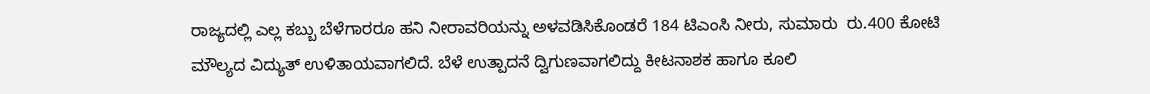ರಾಜ್ಯದಲ್ಲಿ ಎಲ್ಲ ಕಬ್ಬು ಬೆಳೆಗಾರರೂ ಹನಿ ನೀರಾವರಿಯನ್ನು ಅಳವಡಿಸಿಕೊಂಡರೆ 184 ಟಿಎಂಸಿ ನೀರು, ಸುಮಾರು  ರು.400 ಕೋಟಿ ಮೌಲ್ಯದ ವಿದ್ಯುತ್ ಉಳಿತಾಯವಾಗಲಿದೆ. ಬೆಳೆ ಉತ್ಪಾದನೆ ದ್ವಿಗುಣವಾಗಲಿದ್ದು ಕೀಟನಾಶಕ ಹಾಗೂ ಕೂಲಿ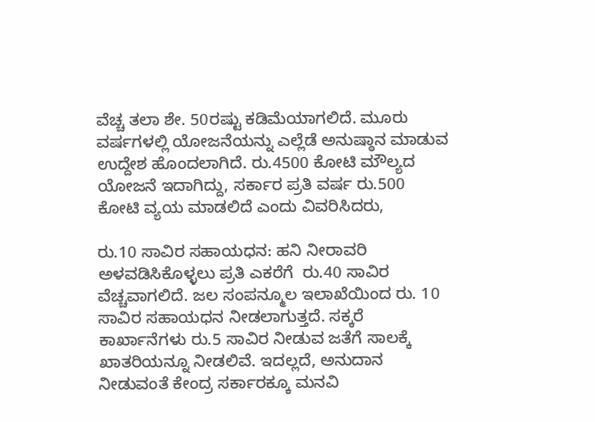ವೆಚ್ಚ ತಲಾ ಶೇ. 50ರಷ್ಟು ಕಡಿಮೆಯಾಗಲಿದೆ. ಮೂರು ವರ್ಷಗಳಲ್ಲಿ ಯೋಜನೆಯನ್ನು ಎಲ್ಲೆಡೆ ಅನುಷ್ಠಾನ ಮಾಡುವ ಉದ್ದೇಶ ಹೊಂದಲಾಗಿದೆ. ರು.4500 ಕೋಟಿ ಮೌಲ್ಯದ ಯೋಜನೆ ಇದಾಗಿದ್ದು, ಸರ್ಕಾರ ಪ್ರತಿ ವರ್ಷ ರು.500 ಕೋಟಿ ವ್ಯಯ ಮಾಡಲಿದೆ ಎಂದು ವಿವರಿಸಿದರು,

ರು.10 ಸಾವಿರ ಸಹಾಯಧನ: ಹನಿ ನೀರಾವರಿ ಅಳವಡಿಸಿಕೊಳ್ಳಲು ಪ್ರತಿ ಎಕರೆಗೆ  ರು.40 ಸಾವಿರ ವೆಚ್ಚವಾಗಲಿದೆ. ಜಲ ಸಂಪನ್ಮೂಲ ಇಲಾಖೆಯಿಂದ ರು. 10 ಸಾವಿರ ಸಹಾಯಧನ ನೀಡಲಾಗುತ್ತದೆ. ಸಕ್ಕರೆ ಕಾರ್ಖಾನೆಗಳು ರು.5 ಸಾವಿರ ನೀಡುವ ಜತೆಗೆ ಸಾಲಕ್ಕೆ ಖಾತರಿಯನ್ನೂ ನೀಡಲಿವೆ. ಇದಲ್ಲದೆ, ಅನುದಾನ ನೀಡುವಂತೆ ಕೇಂದ್ರ ಸರ್ಕಾರಕ್ಕೂ ಮನವಿ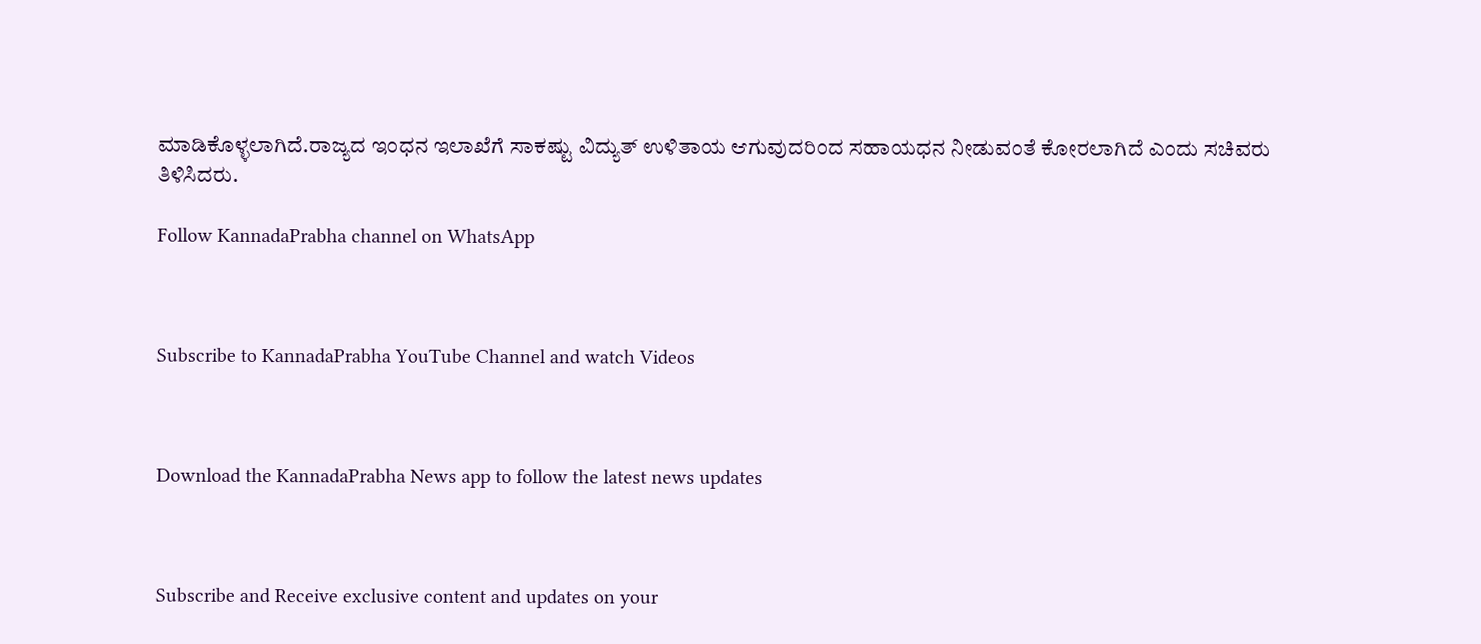ಮಾಡಿಕೊಳ್ಳಲಾಗಿದೆ.ರಾಜ್ಯದ ಇಂಧನ ಇಲಾಖೆಗೆ ಸಾಕಷ್ಟು ವಿದ್ಯುತ್ ಉಳಿತಾಯ ಆಗುವುದರಿಂದ ಸಹಾಯಧನ ನೀಡುವಂತೆ ಕೋರಲಾಗಿದೆ ಎಂದು ಸಚಿವರು ತಿಳಿಸಿದರು.

Follow KannadaPrabha channel on WhatsApp



Subscribe to KannadaPrabha YouTube Channel and watch Videos



Download the KannadaPrabha News app to follow the latest news updates



Subscribe and Receive exclusive content and updates on your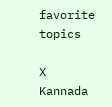favorite topics

X
Kannada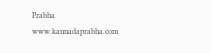Prabha
www.kannadaprabha.com